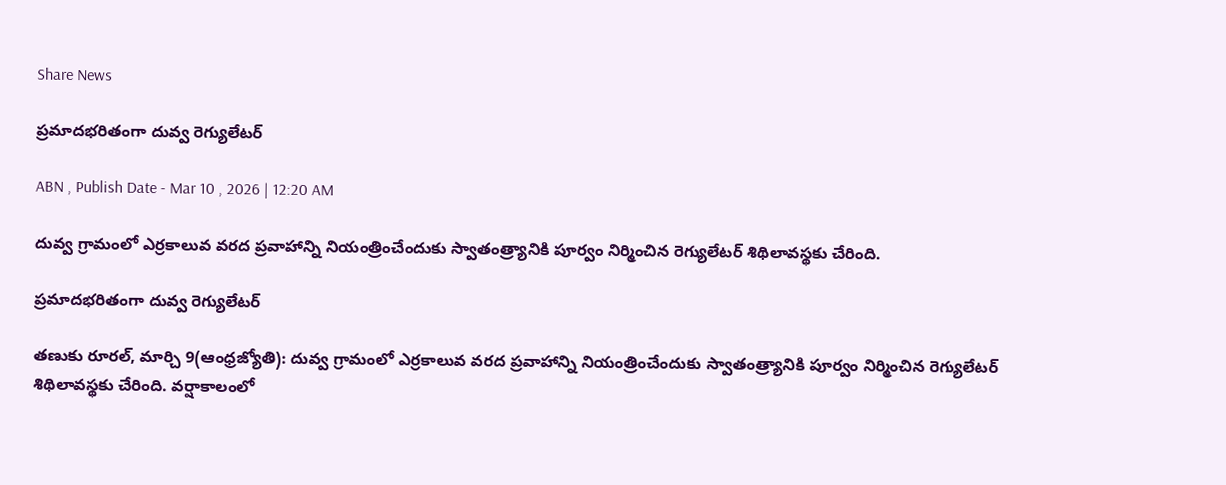Share News

ప్రమాదభరితంగా దువ్వ రెగ్యులేటర్‌

ABN , Publish Date - Mar 10 , 2026 | 12:20 AM

దువ్వ గ్రామంలో ఎర్రకాలువ వరద ప్రవాహాన్ని నియంత్రించేందుకు స్వాతంత్ర్యానికి పూర్వం నిర్మించిన రెగ్యులేటర్‌ శిథిలావస్థకు చేరింది.

ప్రమాదభరితంగా దువ్వ రెగ్యులేటర్‌

తణుకు రూరల్‌, మార్చి 9(ఆంధ్రజ్యోతి): దువ్వ గ్రామంలో ఎర్రకాలువ వరద ప్రవాహాన్ని నియంత్రించేందుకు స్వాతంత్ర్యానికి పూర్వం నిర్మించిన రెగ్యులేటర్‌ శిథిలావస్థకు చేరింది. వర్షాకాలంలో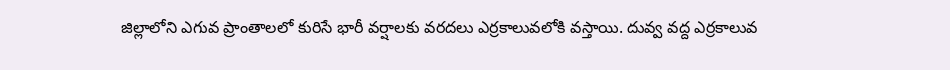జిల్లాలోని ఎగువ ప్రాంతాలలో కురిసే భారీ వర్షాలకు వరదలు ఎర్రకాలువలోకి వస్తాయి. దువ్వ వద్ద ఎర్రకాలువ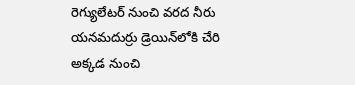రెగ్యులేటర్‌ నుంచి వరద నీరు యనమదుర్రు డ్రెయిన్‌లోకి చేరి అక్కడ నుంచి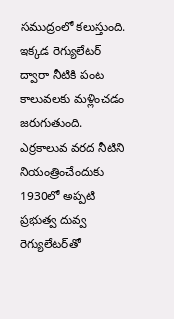సముద్రంలో కలుస్తుంది. ఇక్కడ రెగ్యులేటర్‌ ద్వారా నీటికి పంట కాలువలకు మళ్లించడం జరుగుతుంది. ఎర్రకాలువ వరద నీటిని నియంత్రించేందుకు 1930లో అప్పటి ప్రభుత్వ దువ్వ రెగ్యులేటర్‌తో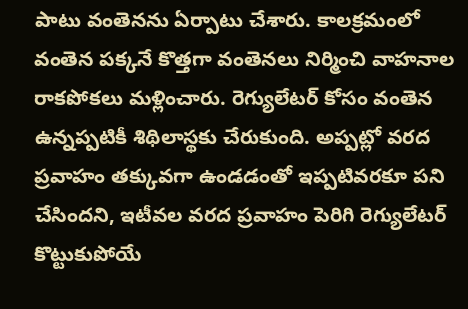పాటు వంతెనను ఏర్పాటు చేశారు. కాలక్రమంలో వంతెన పక్కనే కొత్తగా వంతెనలు నిర్మించి వాహనాల రాకపోకలు మళ్లించారు. రెగ్యులేటర్‌ కోసం వంతెన ఉన్నప్పటికీ శిథిలాస్థకు చేరుకుంది. అప్పట్లో వరద ప్రవాహం తక్కువగా ఉండడంతో ఇప్పటివరకూ పని చేసిందని, ఇటీవల వరద ప్రవాహం పెరిగి రెగ్యులేటర్‌ కొట్టుకుపోయే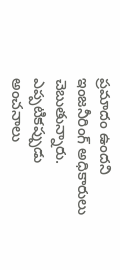ప్రమాదం ఉందని ఇంజనీరింగ్‌ అధికారులు చెబుతున్నారు. ఎప్పటికప్పుడు అంచనాలు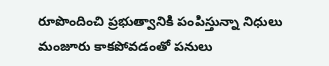రూపొందించి ప్రభుత్వానికి పంపిస్తున్నా నిధులు మంజూరు కాకపోవడంతో పనులు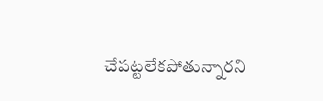చేపట్టలేకపోతున్నారని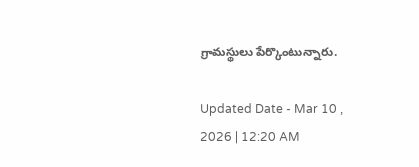గ్రామస్థులు పేర్కొంటున్నారు.

Updated Date - Mar 10 , 2026 | 12:20 AM